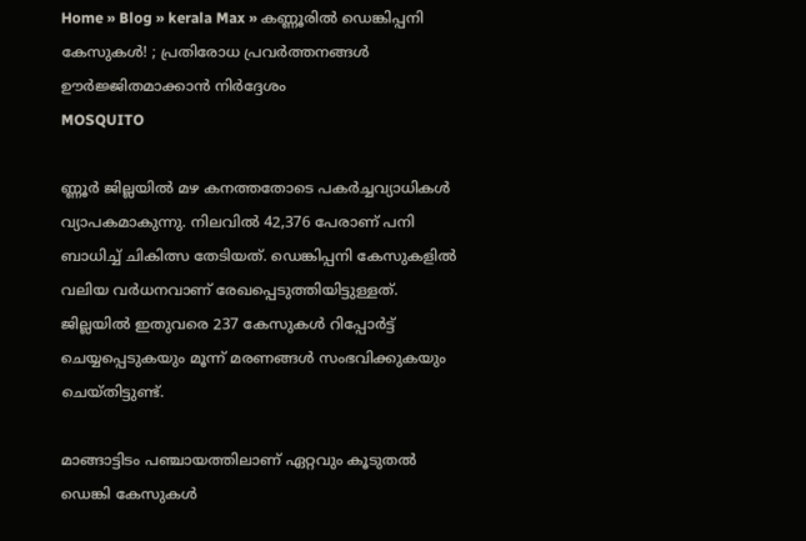Home » Blog » kerala Max » കണ്ണൂരിൽ ഡെങ്കിപ്പനി കേസുകൾ! ; പ്രതിരോധ പ്രവർത്തനങ്ങൾ ഊർജ്ജിതമാക്കാൻ നിർദ്ദേശം
MOSQUITO

ണ്ണൂർ ജില്ലയിൽ മഴ കനത്തതോടെ പകര്‍ച്ചവ്യാധികൾ വ്യാപകമാകുന്നു. നിലവിൽ 42,376 പേരാണ് പനി ബാധിച്ച് ചികിത്സ തേടിയത്. ഡെങ്കിപ്പനി കേസുകളിൽ വലിയ വർധനവാണ് രേഖപ്പെടുത്തിയിട്ടുള്ളത്. ജില്ലയിൽ ഇതുവരെ 237 കേസുകൾ റിപ്പോർട്ട് ചെയ്യപ്പെടുകയും മൂന്ന് മരണങ്ങൾ സംഭവിക്കുകയും ചെയ്തിട്ടുണ്ട്.

മാങ്ങാട്ടിടം പഞ്ചായത്തിലാണ് ഏറ്റവും കൂടുതൽ ഡെങ്കി കേസുകൾ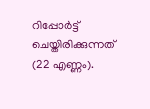റിപ്പോർട്ട് ചെയ്തിരിക്കുന്നത് (22 എണ്ണം).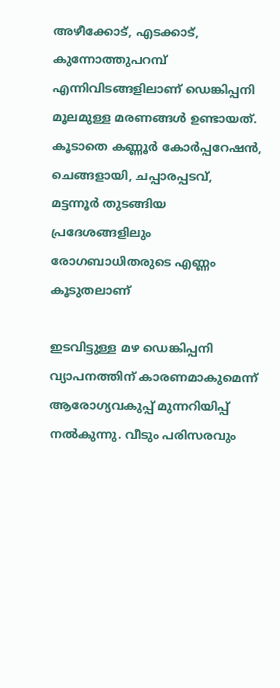അഴീക്കോട്, എടക്കാട്, കുന്നോത്തുപറമ്പ് എന്നിവിടങ്ങളിലാണ് ഡെങ്കിപ്പനി മൂലമുള്ള മരണങ്ങൾ ഉണ്ടായത്. കൂടാതെ കണ്ണൂർ കോർപ്പറേഷൻ, ചെങ്ങളായി, ചപ്പാരപ്പടവ്, മട്ടന്നൂർ തുടങ്ങിയ പ്രദേശങ്ങളിലും രോഗബാധിതരുടെ എണ്ണം കൂടുതലാണ്

ഇടവിട്ടുള്ള മഴ ഡെങ്കിപ്പനി വ്യാപനത്തിന് കാരണമാകുമെന്ന് ആരോഗ്യവകുപ്പ് മുന്നറിയിപ്പ് നൽകുന്നു. വീടും പരിസരവും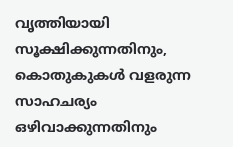വൃത്തിയായി സൂക്ഷിക്കുന്നതിനും, കൊതുകുകൾ വളരുന്ന സാഹചര്യം ഒഴിവാക്കുന്നതിനും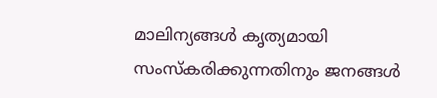മാലിന്യങ്ങൾ കൃത്യമായി സംസ്കരിക്കുന്നതിനും ജനങ്ങൾ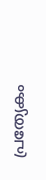പ്രത്യേകം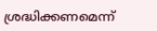ശ്രദ്ധിക്കണമെന്ന്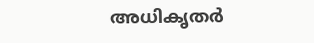അധികൃതർ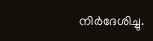നിർദേശിച്ചു.